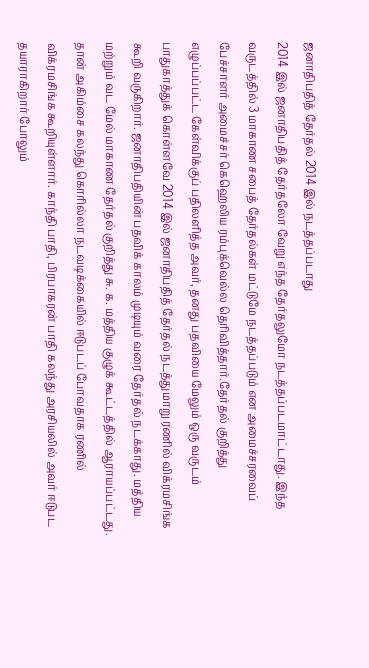ஜனாதிபதித் தேர்தல் 2014 இல் நடத்தப்படாது
2014 இல் ஜனாதிபதித் தேர்தலோ வேறு எந்த தேர்தலுமோ நடத்தப்படமாட்டாது. இந்த வருடத்தில் 3 மாகாண சபைத் தேர்தல்கள் மட்டுமே நடத்தப்படும் என அமைச்சரவைப் பேச்சாளர் அமைச்சர் கெஹெலிய ரம்புக்வெல்ல தெரிவித்தார்.தேர்தல் குறித்து எழுப்பப்பட்ட கேள்விக்குப் பதிலளித்த அவர், தனது பதவியை மேலும் ஒரு வருடம் பாதுகாத்துக் கொள்ளவே 2014 இல் ஜனாதிபதித் தேர்தல் நடத்துமாறு ரணில் விக்ரமசிங்க கூறி வருகிறார். ஜனாதிபதியின் பதவிக் காலம் முடியும் வரை தேர்தல் நடக்காது. மத்திய மற்றும் வட மேல் மாகாண தேர்தல் குறித்து சு. க. மத்திய குழுக் கூட்டத்தில் ஆராயப்பட்டது. தான் அகிம்சை கலந்து கொரில்லா நடவடிக்கையில் ஈடுபடப் போவதாக ரணில் விக்ரமசிங்க கூறியுள்ளார். காந்தி பாதி, பிரபாகரன் பாதி கலந்து அரசியலில் அவர் ஈடுபட தயாராகிறார் போலும்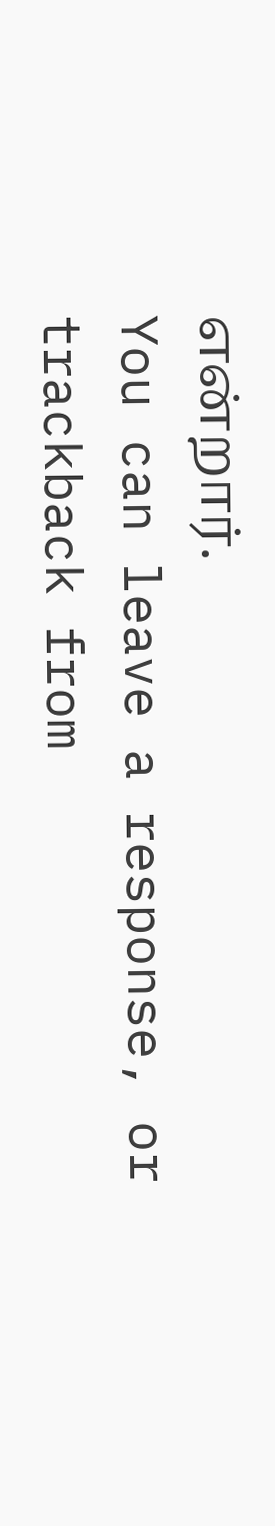என்றார்.
You can leave a response, or trackback from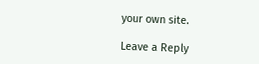your own site.

Leave a Reply